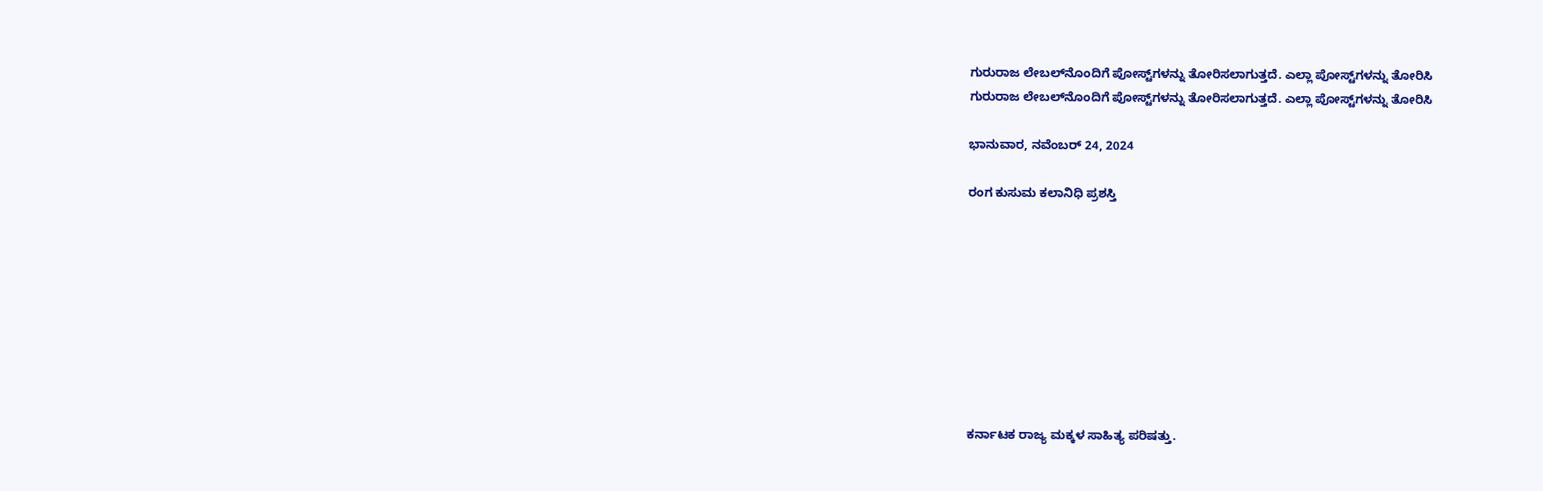ಗುರುರಾಜ ಲೇಬಲ್‌ನೊಂದಿಗೆ ಪೋಸ್ಟ್‌ಗಳನ್ನು ತೋರಿಸಲಾಗುತ್ತದೆ. ಎಲ್ಲಾ ಪೋಸ್ಟ್‌ಗಳನ್ನು ತೋರಿಸಿ
ಗುರುರಾಜ ಲೇಬಲ್‌ನೊಂದಿಗೆ ಪೋಸ್ಟ್‌ಗಳನ್ನು ತೋರಿಸಲಾಗುತ್ತದೆ. ಎಲ್ಲಾ ಪೋಸ್ಟ್‌ಗಳನ್ನು ತೋರಿಸಿ

ಭಾನುವಾರ, ನವೆಂಬರ್ 24, 2024

ರಂಗ ಕುಸುಮ ಕಲಾನಿಧಿ ಪ್ರಶಸ್ತಿ









ಕರ್ನಾಟಕ ರಾಜ್ಯ ಮಕ್ಕಳ ಸಾಹಿತ್ಯ ಪರಿಷತ್ತು.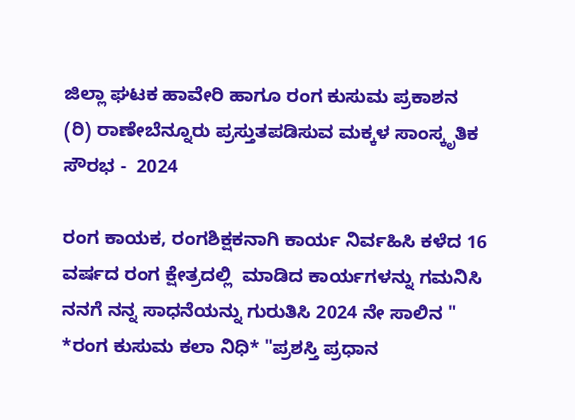ಜಿಲ್ಲಾ ಘಟಕ ಹಾವೇರಿ ಹಾಗೂ ರಂಗ ಕುಸುಮ ಪ್ರಕಾಶನ (ರಿ) ರಾಣೇಬೆನ್ನೂರು ಪ್ರಸ್ತುತಪಡಿಸುವ ಮಕ್ಕಳ ಸಾಂಸ್ಕೃತಿಕ ಸೌರಭ -  2024

ರಂಗ ಕಾಯಕ, ರಂಗಶಿಕ್ಷಕನಾಗಿ ಕಾರ್ಯ ನಿರ್ವಹಿಸಿ ಕಳೆದ 16 ವರ್ಷದ ರಂಗ ಕ್ಷೇತ್ರದಲ್ಲಿ  ಮಾಡಿದ ಕಾರ್ಯಗಳನ್ನು ಗಮನಿಸಿ ನನಗೆ ನನ್ನ ಸಾಧನೆಯನ್ನು ಗುರುತಿಸಿ 2024 ನೇ ಸಾಲಿನ " *ರಂಗ ಕುಸುಮ ಕಲಾ ನಿಧಿ* "ಪ್ರಶಸ್ತಿ ಪ್ರಧಾನ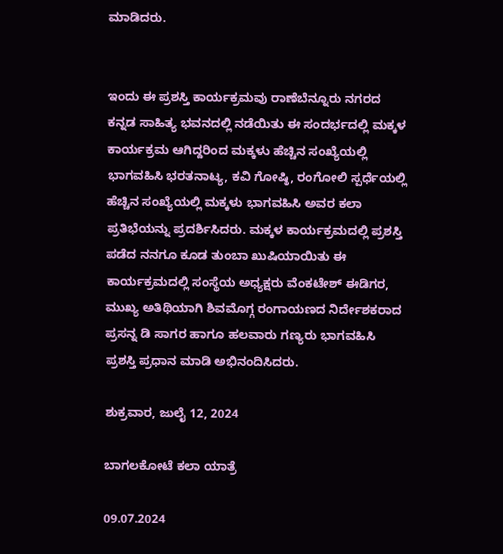ಮಾಡಿದರು.


ಇಂದು ಈ ಪ್ರಶಸ್ತಿ ಕಾರ್ಯಕ್ರಮವು ರಾಣೆಬೆನ್ನೂರು ನಗರದ ಕನ್ನಡ ಸಾಹಿತ್ಯ ಭವನದಲ್ಲಿ ನಡೆಯಿತು ಈ ಸಂದರ್ಭದಲ್ಲಿ ಮಕ್ಕಳ ಕಾರ್ಯಕ್ರಮ ಆಗಿದ್ದರಿಂದ ಮಕ್ಕಳು ಹೆಚ್ಚಿನ ಸಂಖ್ಯೆಯಲ್ಲಿ ಭಾಗವಹಿಸಿ ಭರತನಾಟ್ಯ, ಕವಿ ಗೋಷ್ಠಿ, ರಂಗೋಲಿ ಸ್ಪರ್ಧೆಯಲ್ಲಿ ಹೆಚ್ಚಿನ ಸಂಖ್ಯೆಯಲ್ಲಿ ಮಕ್ಕಳು ಭಾಗವಹಿಸಿ ಅವರ ಕಲಾ ಪ್ರತಿಭೆಯನ್ನು ಪ್ರದರ್ಶಿಸಿದರು. ಮಕ್ಕಳ ಕಾರ್ಯಕ್ರಮದಲ್ಲಿ ಪ್ರಶಸ್ತಿ ಪಡೆದ ನನಗೂ ಕೂಡ ತುಂಬಾ ಖುಷಿಯಾಯಿತು ಈ ಕಾರ್ಯಕ್ರಮದಲ್ಲಿ ಸಂಸ್ಥೆಯ ಅಧ್ಯಕ್ಷರು ವೆಂಕಟೇಶ್ ಈಡಿಗರ, ಮುಖ್ಯ ಅತಿಥಿಯಾಗಿ ಶಿವಮೊಗ್ಗ ರಂಗಾಯಣದ ನಿರ್ದೇಶಕರಾದ ಪ್ರಸನ್ನ ಡಿ ಸಾಗರ ಹಾಗೂ ಹಲವಾರು ಗಣ್ಯರು ಭಾಗವಹಿಸಿ ಪ್ರಶಸ್ತಿ ಪ್ರಧಾನ ಮಾಡಿ ಅಭಿನಂದಿಸಿದರು.

ಶುಕ್ರವಾರ, ಜುಲೈ 12, 2024

ಬಾಗಲಕೋಟೆ ಕಲಾ ಯಾತ್ರೆ

09.07.2024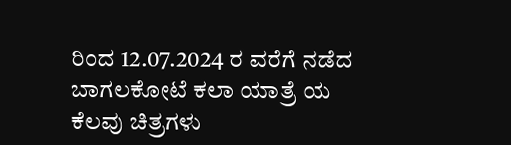ರಿಂದ 12.07.2024 ರ ವರೆಗೆ ನಡೆದ
ಬಾಗಲಕೋಟೆ ಕಲಾ ಯಾತ್ರೆ ಯ
ಕೆಲವು ಚಿತ್ರಗಳು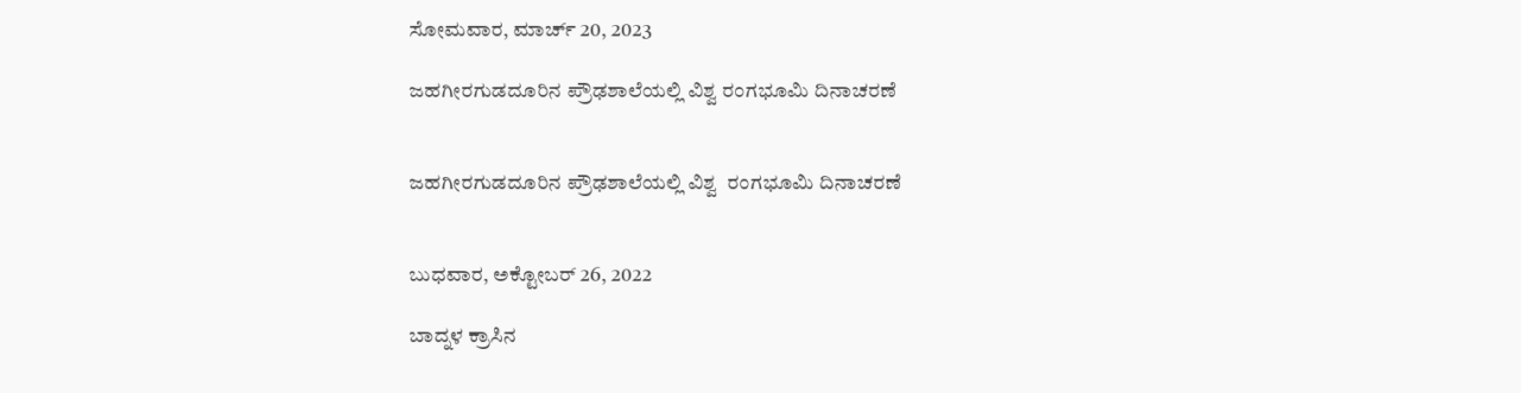ಸೋಮವಾರ, ಮಾರ್ಚ್ 20, 2023

ಜಹಗೀರಗುಡದೂರಿನ ಪ್ರೌಢಶಾಲೆಯಲ್ಲಿ ವಿಶ್ವ ರಂಗಭೂಮಿ ದಿನಾಚರಣೆ


ಜಹಗೀರಗುಡದೂರಿನ ಪ್ರೌಢಶಾಲೆಯಲ್ಲಿ ವಿಶ್ವ  ರಂಗಭೂಮಿ ದಿನಾಚರಣೆ


ಬುಧವಾರ, ಅಕ್ಟೋಬರ್ 26, 2022

ಬಾದ್ನಳ ಕ್ರಾಸಿನ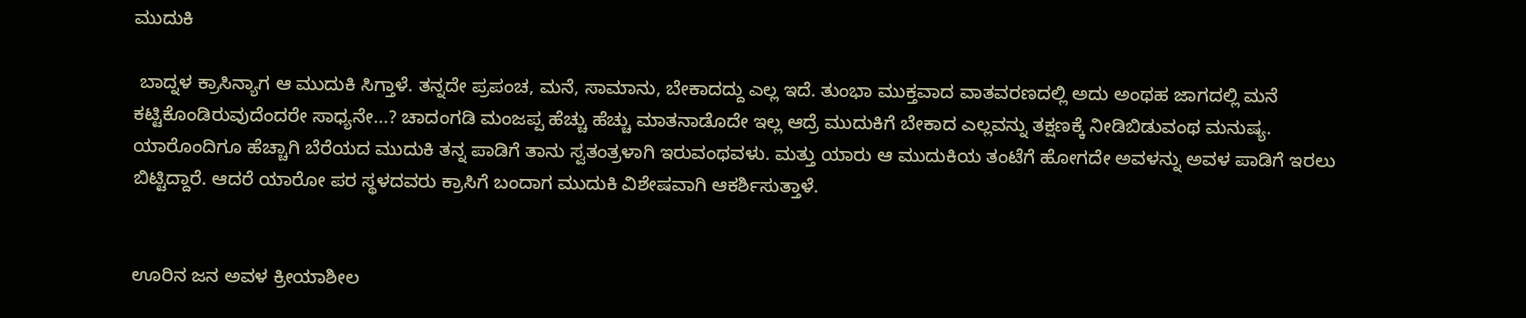ಮುದುಕಿ

 ಬಾದ್ನಳ ಕ್ರಾಸಿನ್ಯಾಗ ಆ ಮುದುಕಿ ಸಿಗ್ತಾಳೆ. ತನ್ನದೇ ಪ್ರಪಂಚ, ಮನೆ, ಸಾಮಾನು, ಬೇಕಾದದ್ದು ಎಲ್ಲ ಇದೆ. ತುಂಭಾ ಮುಕ್ತವಾದ ವಾತವರಣದಲ್ಲಿ ಅದು ಅಂಥಹ ಜಾಗದಲ್ಲಿ ಮನೆ ಕಟ್ಟಿಕೊಂಡಿರುವುದೆಂದರೇ ಸಾಧ್ಯನೇ...? ಚಾದಂಗಡಿ ಮಂಜಪ್ಪ ಹೆಚ್ಚು ಹೆಚ್ಚು ಮಾತನಾಡೊದೇ ಇಲ್ಲ ಆದ್ರೆ ಮುದುಕಿಗೆ ಬೇಕಾದ ಎಲ್ಲವನ್ನು ತಕ್ಷಣಕ್ಕೆ ನೀಡಿಬಿಡುವಂಥ ಮನುಷ್ಯ. ಯಾರೊಂದಿಗೂ ಹೆಚ್ಚಾಗಿ ಬೆರೆಯದ ಮುದುಕಿ ತನ್ನ ಪಾಡಿಗೆ ತಾನು ಸ್ವತಂತ್ರಳಾಗಿ ಇರುವಂಥವಳು. ಮತ್ತು ಯಾರು ಆ ಮುದುಕಿಯ ತಂಟೆಗೆ ಹೋಗದೇ ಅವಳನ್ನು ಅವಳ ಪಾಡಿಗೆ ಇರಲು ಬಿಟ್ಟಿದ್ದಾರೆ. ಆದರೆ ಯಾರೋ ಪರ ಸ್ಥಳದವರು ಕ್ರಾಸಿಗೆ ಬಂದಾಗ ಮುದುಕಿ ವಿಶೇಷವಾಗಿ ಆಕರ್ಶಿಸುತ್ತಾಳೆ.


ಊರಿನ ಜನ ಅವಳ ಕ್ರೀಯಾಶೀಲ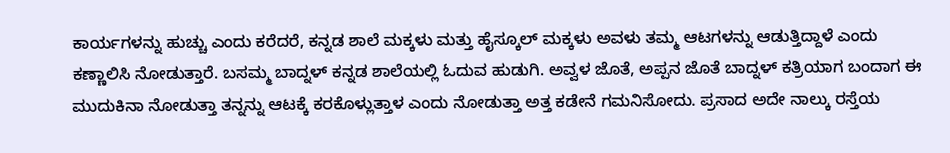ಕಾರ್ಯಗಳನ್ನು ಹುಚ್ಚು ಎಂದು ಕರೆದರೆ, ಕನ್ನಡ ಶಾಲೆ ಮಕ್ಕಳು ಮತ್ತು ಹೈಸ್ಕೂಲ್ ಮಕ್ಕಳು ಅವಳು ತಮ್ಮ ಆಟಗಳನ್ನು ಆಡುತ್ತಿದ್ದಾಳೆ ಎಂದು ಕಣ್ಣಾಲಿಸಿ ನೋಡುತ್ತಾರೆ. ಬಸಮ್ಮ ಬಾದ್ನಳ್ ಕನ್ನಡ ಶಾಲೆಯಲ್ಲಿ ಓದುವ ಹುಡುಗಿ. ಅವ್ವಳ ಜೊತೆ, ಅಪ್ಪನ ಜೊತೆ ಬಾದ್ನಳ್ ಕತ್ರಿಯಾಗ ಬಂದಾಗ ಈ ಮುದುಕಿನಾ ನೋಡುತ್ತಾ ತನ್ನನ್ನು ಆಟಕ್ಕೆ ಕರಕೊಳ್ಲುತ್ತಾಳ ಎಂದು ನೋಡುತ್ತಾ ಅತ್ತ ಕಡೇನೆ ಗಮನಿಸೋದು. ಪ್ರಸಾದ ಅದೇ ನಾಲ್ಕು ರಸ್ತೆಯ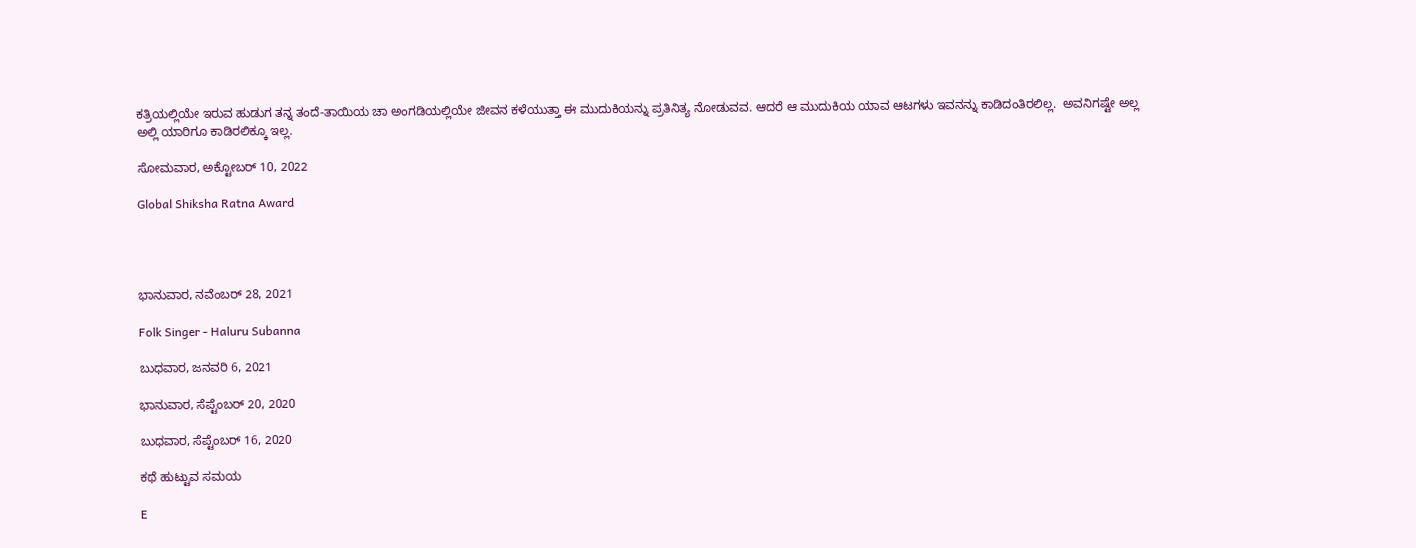ಕತ್ರಿಯಲ್ಲಿಯೇ ಇರುವ ಹುಡುಗ ತನ್ನ ತಂದೆ-ತಾಯಿಯ ಚಾ ಅಂಗಡಿಯಲ್ಲಿಯೇ ಜೀವನ ಕಳೆಯುತ್ತಾ ಈ ಮುದುಕಿಯನ್ನು ಪ್ರತಿನಿತ್ಯ ನೋಡುವವ. ಆದರೆ ಆ ಮುದುಕಿಯ ಯಾವ ಆಟಗಳು ಇವನನ್ನು ಕಾಡಿದಂತಿರಲಿಲ್ಲ.  ಅವನಿಗಷ್ಟೇ ಅಲ್ಲ ಅಲ್ಲಿ ಯಾರಿಗೂ ಕಾಡಿರಲಿಕ್ಕೂ ಇಲ್ಲ.

ಸೋಮವಾರ, ಅಕ್ಟೋಬರ್ 10, 2022

Global Shiksha Ratna Award




ಭಾನುವಾರ, ನವೆಂಬರ್ 28, 2021

Folk Singer - Haluru Subanna

ಬುಧವಾರ, ಜನವರಿ 6, 2021

ಭಾನುವಾರ, ಸೆಪ್ಟೆಂಬರ್ 20, 2020

ಬುಧವಾರ, ಸೆಪ್ಟೆಂಬರ್ 16, 2020

ಕಥೆ ಹುಟ್ಟುವ ಸಮಯ

E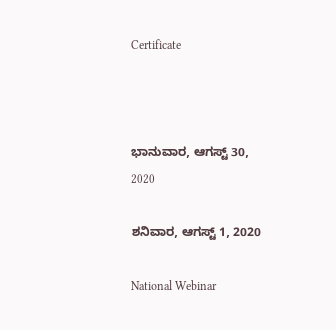Certificate



ಭಾನುವಾರ, ಆಗಸ್ಟ್ 30, 2020

ಶನಿವಾರ, ಆಗಸ್ಟ್ 1, 2020

National Webinar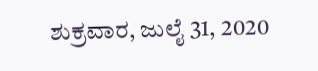ಶುಕ್ರವಾರ, ಜುಲೈ 31, 2020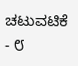ಚಟುವಟಿಕೆ - ೮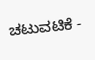ಚಟುವಟಿಕೆ -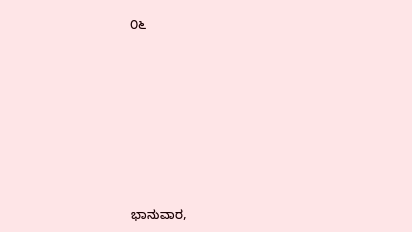೦೬








ಭಾನುವಾರ,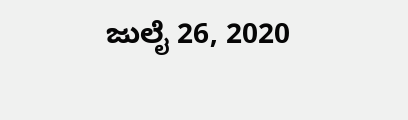ಜುಲೈ 26, 2020